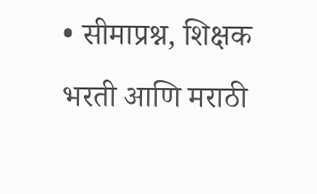• सीमाप्रश्न, शिक्षक भरती आणि मराठी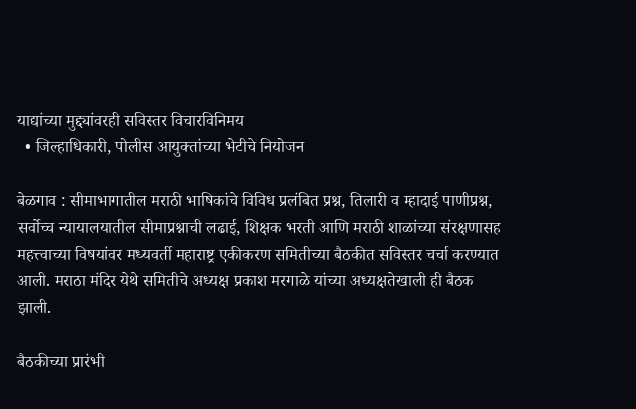याद्यांच्या मुद्द्यांवरही सविस्तर विचारविनिमय
  • जिल्हाधिकारी, पोलीस आयुक्तांच्या भेटीचे नियोजन

बेळगाव : सीमाभागातील मराठी भाषिकांचे विविध प्रलंबित प्रश्न, तिलारी व म्हादाई पाणीप्रश्न, सर्वोच्च न्यायालयातील सीमाप्रश्नाची लढाई, शिक्षक भरती आणि मराठी शाळांच्या संरक्षणासह महत्त्वाच्या विषयांवर मध्यवर्ती महाराष्ट्र एकीकरण समितीच्या बैठकीत सविस्तर चर्चा करण्यात आली. मराठा मंदिर येथे समितीचे अध्यक्ष प्रकाश मरगाळे यांच्या अध्यक्षतेखाली ही बैठक झाली.

बैठकीच्या प्रारंभी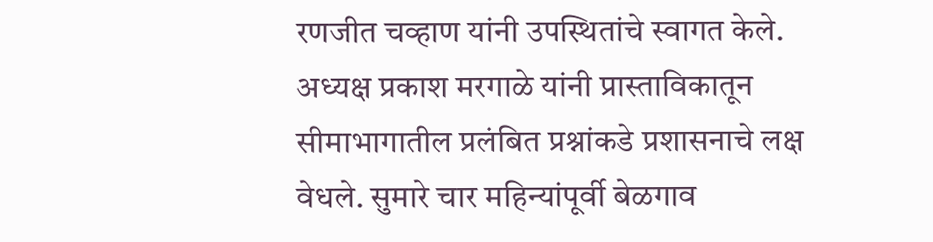रणजीत चव्हाण यांनी उपस्थितांचे स्वागत केले. अध्यक्ष प्रकाश मरगाळे यांनी प्रास्ताविकातून सीमाभागातील प्रलंबित प्रश्नांकडे प्रशासनाचे लक्ष वेधले. सुमारे चार महिन्यांपूर्वी बेळगाव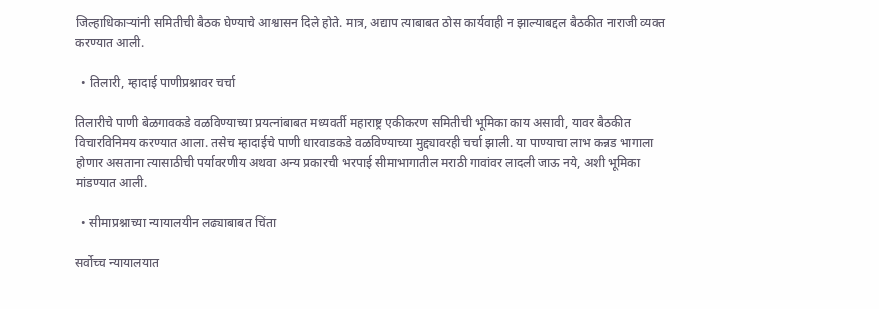जिल्हाधिकाऱ्यांनी समितीची बैठक घेण्याचे आश्वासन दिले होते. मात्र, अद्याप त्याबाबत ठोस कार्यवाही न झाल्याबद्दल बैठकीत नाराजी व्यक्त करण्यात आली.

  • तिलारी, म्हादाई पाणीप्रश्नावर चर्चा

तिलारीचे पाणी बेळगावकडे वळविण्याच्या प्रयत्नांबाबत मध्यवर्ती महाराष्ट्र एकीकरण समितीची भूमिका काय असावी, यावर बैठकीत विचारविनिमय करण्यात आला. तसेच म्हादाईचे पाणी धारवाडकडे वळविण्याच्या मुद्द्यावरही चर्चा झाली. या पाण्याचा लाभ कन्नड भागाला होणार असताना त्यासाठीची पर्यावरणीय अथवा अन्य प्रकारची भरपाई सीमाभागातील मराठी गावांवर लादली जाऊ नये, अशी भूमिका मांडण्यात आली.

  • सीमाप्रश्नाच्या न्यायालयीन लढ्याबाबत चिंता

सर्वोच्च न्यायालयात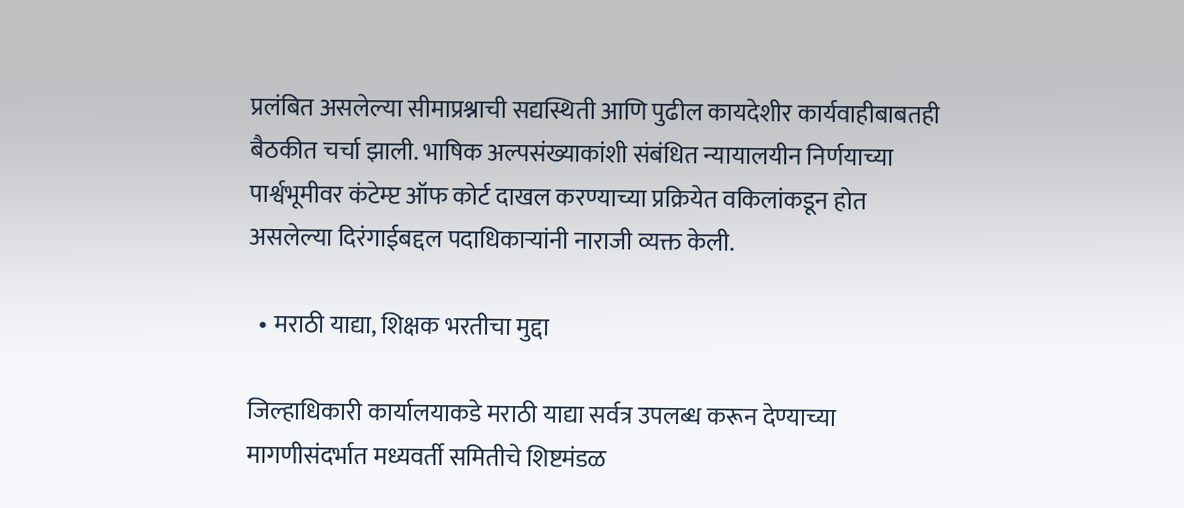प्रलंबित असलेल्या सीमाप्रश्नाची सद्यस्थिती आणि पुढील कायदेशीर कार्यवाहीबाबतही बैठकीत चर्चा झाली. भाषिक अल्पसंख्याकांशी संबंधित न्यायालयीन निर्णयाच्या पार्श्वभूमीवर कंटेम्प्ट ऑफ कोर्ट दाखल करण्याच्या प्रक्रियेत वकिलांकडून होत असलेल्या दिरंगाईबद्दल पदाधिकाऱ्यांनी नाराजी व्यक्त केली.

  • मराठी याद्या, शिक्षक भरतीचा मुद्दा

जिल्हाधिकारी कार्यालयाकडे मराठी याद्या सर्वत्र उपलब्ध करून देण्याच्या मागणीसंदर्भात मध्यवर्ती समितीचे शिष्टमंडळ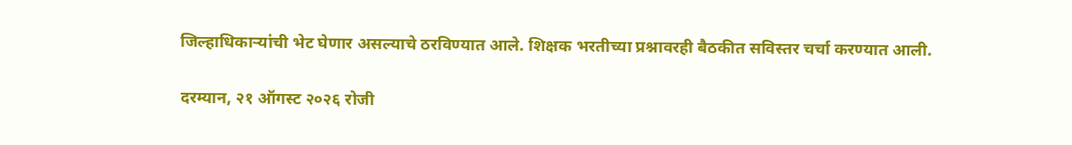जिल्हाधिकाऱ्यांची भेट घेणार असल्याचे ठरविण्यात आले. शिक्षक भरतीच्या प्रश्नावरही बैठकीत सविस्तर चर्चा करण्यात आली.

दरम्यान, २१ ऑगस्ट २०२६ रोजी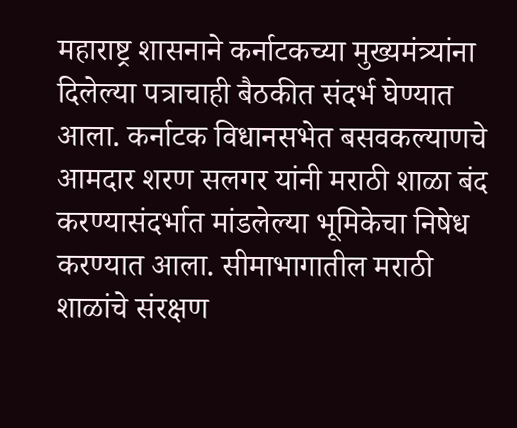महाराष्ट्र शासनाने कर्नाटकच्या मुख्यमंत्र्यांना दिलेल्या पत्राचाही बैठकीत संदर्भ घेण्यात आला. कर्नाटक विधानसभेत बसवकल्याणचे आमदार शरण सलगर यांनी मराठी शाळा बंद करण्यासंदर्भात मांडलेल्या भूमिकेचा निषेध करण्यात आला. सीमाभागातील मराठी शाळांचे संरक्षण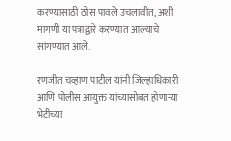करण्यासाठी ठोस पावले उचलावीत, अशी मागणी या पत्राद्वारे करण्यात आल्याचे सांगण्यात आले.

रणजीत चव्हाण पाटील यांनी जिल्हाधिकारी आणि पोलीस आयुक्त यांच्यासोबत होणाऱ्या भेटीच्या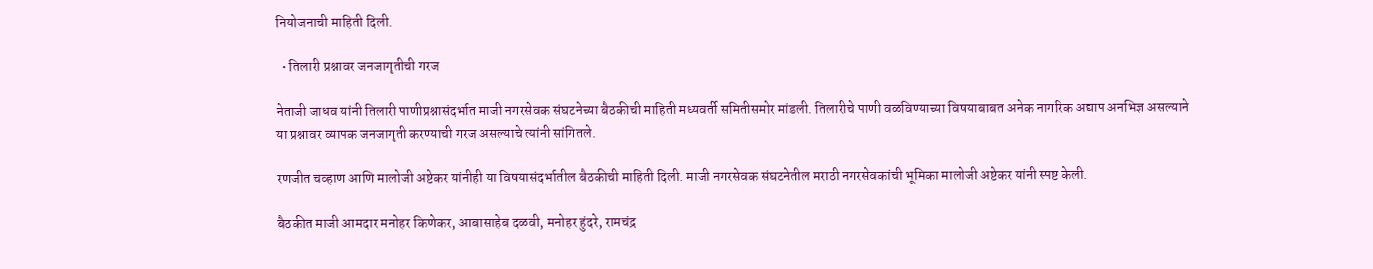नियोजनाची माहिती दिली.

  • तिलारी प्रश्नावर जनजागृतीची गरज

नेताजी जाधव यांनी तिलारी पाणीप्रश्नासंदर्भात माजी नगरसेवक संघटनेच्या बैठकीची माहिती मध्यवर्ती समितीसमोर मांडली. तिलारीचे पाणी वळविण्याच्या विषयाबाबत अनेक नागरिक अद्याप अनभिज्ञ असल्याने या प्रश्नावर व्यापक जनजागृती करण्याची गरज असल्याचे त्यांनी सांगितले.

रणजीत चव्हाण आणि मालोजी अष्टेकर यांनीही या विषयासंदर्भातील बैठकीची माहिती दिली. माजी नगरसेवक संघटनेतील मराठी नगरसेवकांची भूमिका मालोजी अष्टेकर यांनी स्पष्ट केली.

बैठकीत माजी आमदार मनोहर किणेकर, आबासाहेब दळवी, मनोहर हुंदरे, रामचंद्र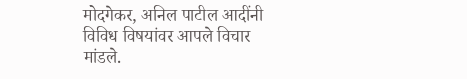मोदगेकर, अनिल पाटील आदींनी विविध विषयांवर आपले विचार मांडले.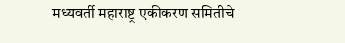मध्यवर्ती महाराष्ट्र एकीकरण समितीचे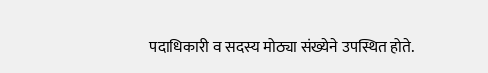पदाधिकारी व सदस्य मोठ्या संख्येने उपस्थित होते.